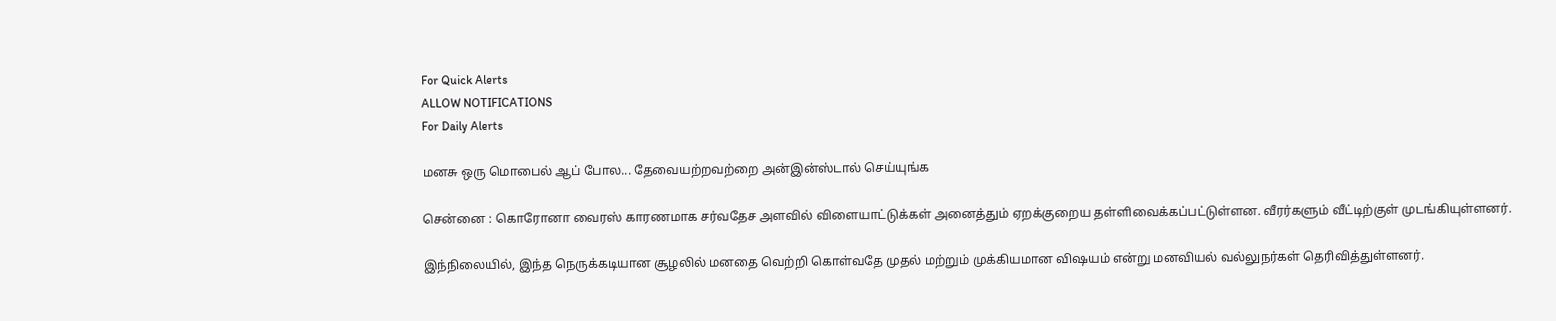For Quick Alerts
ALLOW NOTIFICATIONS
For Daily Alerts

மனசு ஒரு மொபைல் ஆப் போல... தேவையற்றவற்றை அன்இன்ஸ்டால் செய்யுங்க

சென்னை : கொரோனா வைரஸ் காரணமாக சர்வதேச அளவில் விளையாட்டுக்கள் அனைத்தும் ஏறக்குறைய தள்ளிவைக்கப்பட்டுள்ளன. வீரர்களும் வீட்டிற்குள் முடங்கியுள்ளனர்.

இந்நிலையில், இந்த நெருக்கடியான சூழலில் மனதை வெற்றி கொள்வதே முதல் மற்றும் முக்கியமான விஷயம் என்று மனவியல் வல்லுநர்கள் தெரிவித்துள்ளனர்.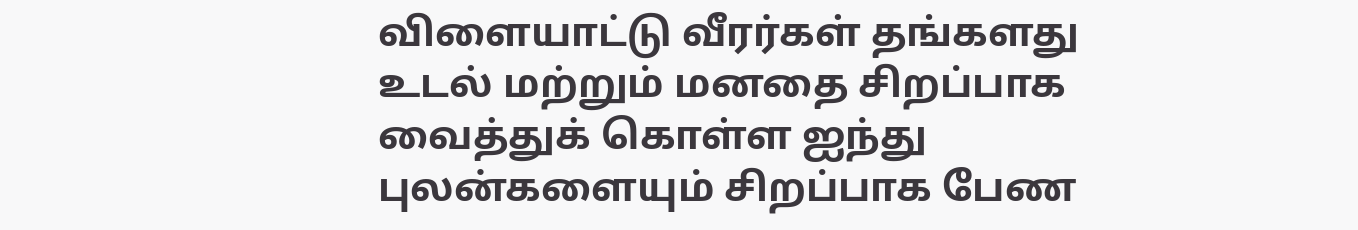விளையாட்டு வீரர்கள் தங்களது உடல் மற்றும் மனதை சிறப்பாக வைத்துக் கொள்ள ஐந்து புலன்களையும் சிறப்பாக பேண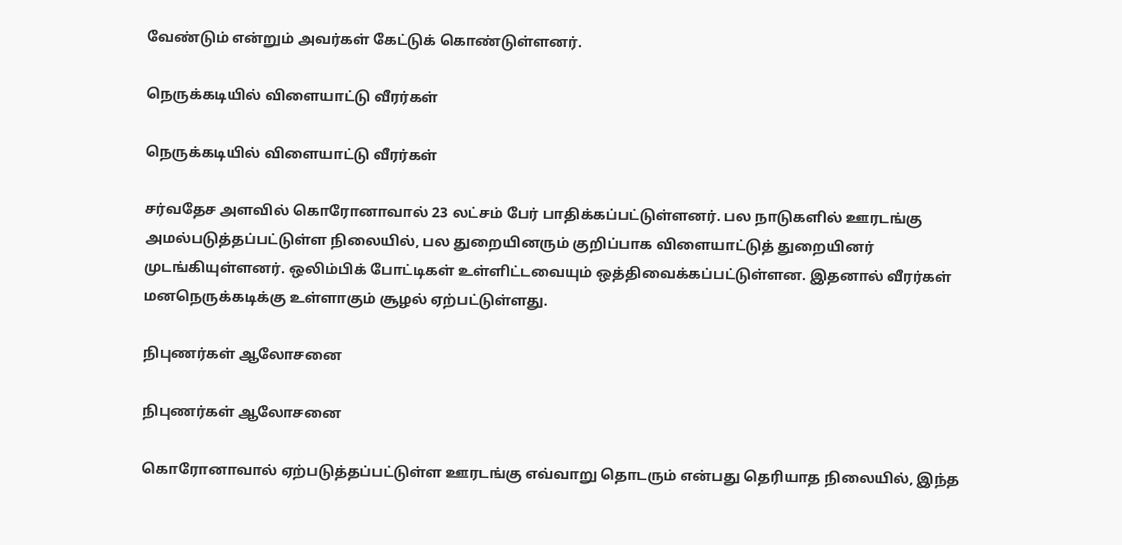வேண்டும் என்றும் அவர்கள் கேட்டுக் கொண்டுள்ளனர்.

நெருக்கடியில் விளையாட்டு வீரர்கள்

நெருக்கடியில் விளையாட்டு வீரர்கள்

சர்வதேச அளவில் கொரோனாவால் 23 லட்சம் பேர் பாதிக்கப்பட்டுள்ளனர். பல நாடுகளில் ஊரடங்கு அமல்படுத்தப்பட்டுள்ள நிலையில், பல துறையினரும் குறிப்பாக விளையாட்டுத் துறையினர் முடங்கியுள்ளனர். ஒலிம்பிக் போட்டிகள் உள்ளிட்டவையும் ஒத்திவைக்கப்பட்டுள்ளன. இதனால் வீரர்கள் மனநெருக்கடிக்கு உள்ளாகும் சூழல் ஏற்பட்டுள்ளது.

நிபுணர்கள் ஆலோசனை

நிபுணர்கள் ஆலோசனை

கொரோனாவால் ஏற்படுத்தப்பட்டுள்ள ஊரடங்கு எவ்வாறு தொடரும் என்பது தெரியாத நிலையில், இந்த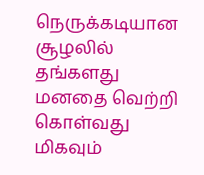நெருக்கடியான சூழலில் தங்களது மனதை வெற்றி கொள்வது மிகவும்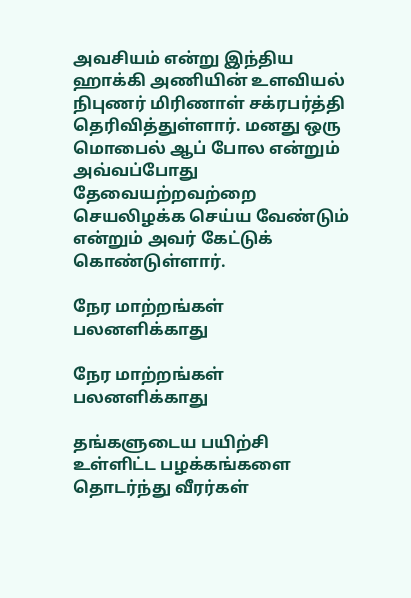அவசியம் என்று இந்திய ஹாக்கி அணியின் உளவியல் நிபுணர் மிரிணாள் சக்ரபர்த்தி தெரிவித்துள்ளார். மனது ஒரு மொபைல் ஆப் போல என்றும் அவ்வப்போது தேவையற்றவற்றை செயலிழக்க செய்ய வேண்டும் என்றும் அவர் கேட்டுக் கொண்டுள்ளார்.

நேர மாற்றங்கள் பலனளிக்காது

நேர மாற்றங்கள் பலனளிக்காது

தங்களுடைய பயிற்சி உள்ளிட்ட பழக்கங்களை தொடர்ந்து வீரர்கள்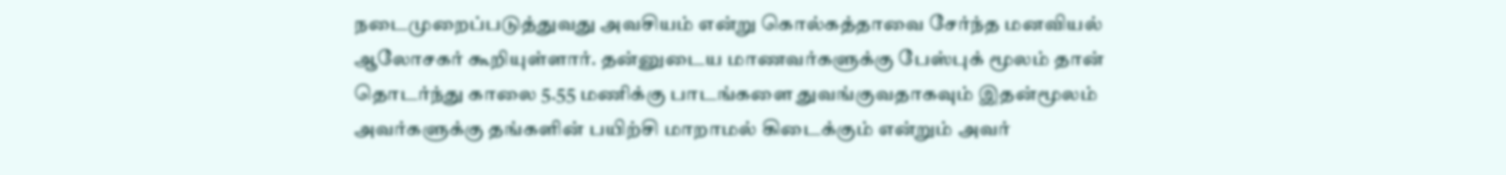நடைமுறைப்படுத்துவது அவசியம் என்று கொல்கத்தாவை சேர்ந்த மனவியல் ஆலோசகர் கூறியுள்ளார். தன்னுடைய மாணவர்களுக்கு பேஸ்புக் மூலம் தான் தொடர்ந்து காலை 5.55 மணிக்கு பாடங்களை துவங்குவதாகவும் இதன்மூலம் அவர்களுக்கு தங்களின் பயிற்சி மாறாமல் கிடைக்கும் என்றும் அவர்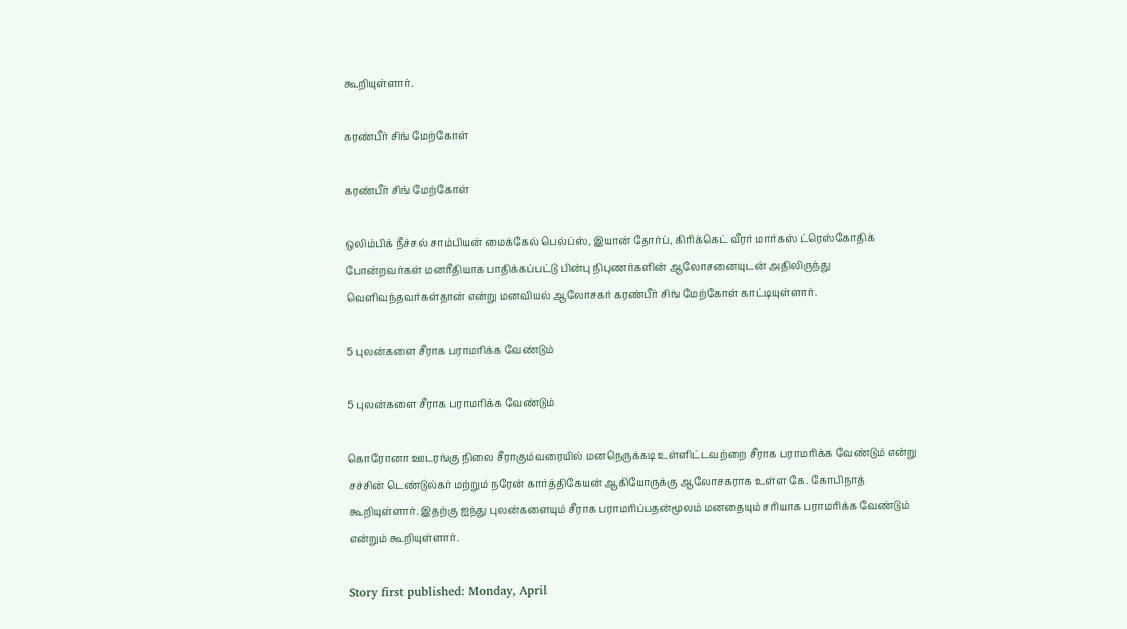கூறியுள்ளார்.

கரண்பீர் சிங் மேற்கோள்

கரண்பீர் சிங் மேற்கோள்

ஒலிம்பிக் நீச்சல் சாம்பியன் மைக்கேல் பெல்ப்ஸ், இயான் தோர்ப், கிரிக்கெட் வீரர் மார்கஸ் ட்ரெஸ்கோதிக் போன்றவர்கள் மனரீதியாக பாதிக்கப்பட்டு பின்பு நிபுணர்களின் ஆலோசனையுடன் அதிலிருந்து வெளிவந்தவர்கள்தான் என்று மனவியல் ஆலோசகர் கரண்பீர் சிங் மேற்கோள் காட்டியுள்ளார்.

5 புலன்களை சீராக பராமரிக்க வேண்டும்

5 புலன்களை சீராக பராமரிக்க வேண்டும்

கொரோனா ஊடரங்கு நிலை சீராகும்வரையில் மனநெருக்கடி உள்ளிட்டவற்றை சீராக பராமரிக்க வேண்டும் என்று சச்சின் டெண்டுல்கர் மற்றும் நரேன் கார்த்திகேயன் ஆகியோருக்கு ஆலோசகராக உள்ள கே. கோபிநாத் கூறியுள்ளார். இதற்கு ஐந்து புலன்களையும் சீராக பராமரிப்பதன்மூலம் மனதையும் சரியாக பராமரிக்க வேண்டும் என்றும் கூறியுள்ளார்.

Story first published: Monday, April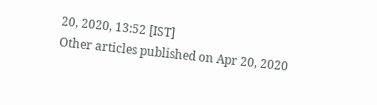20, 2020, 13:52 [IST]
Other articles published on Apr 20, 2020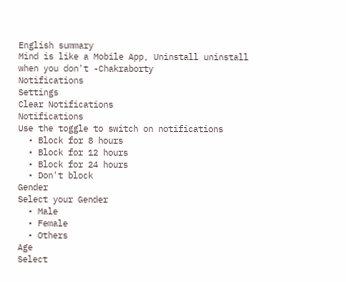English summary
Mind is like a Mobile App, Uninstall uninstall when you don't -Chakraborty
Notifications
Settings
Clear Notifications
Notifications
Use the toggle to switch on notifications
  • Block for 8 hours
  • Block for 12 hours
  • Block for 24 hours
  • Don't block
Gender
Select your Gender
  • Male
  • Female
  • Others
Age
Select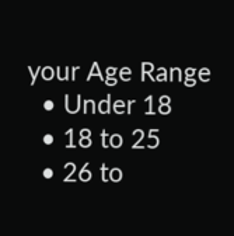your Age Range
  • Under 18
  • 18 to 25
  • 26 to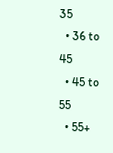35
  • 36 to 45
  • 45 to 55
  • 55+